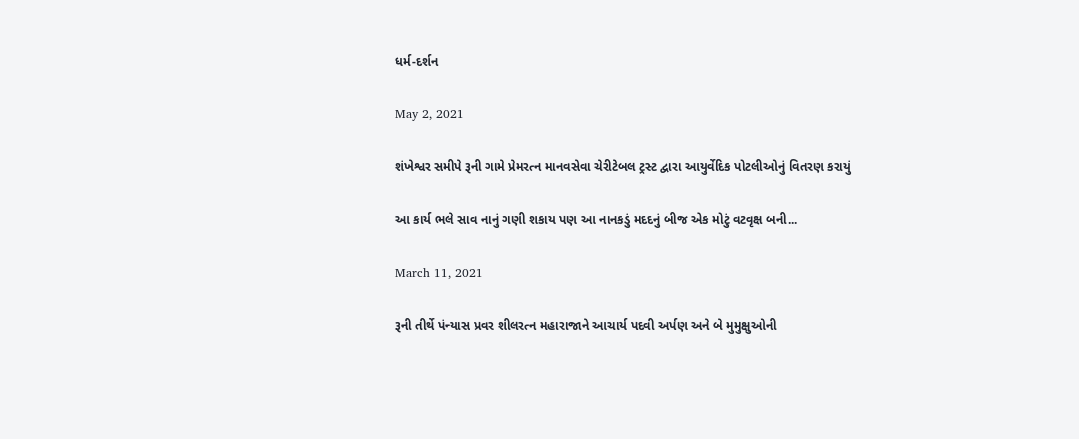ધર્મ-દર્શન

May 2, 2021

શંખેશ્વર સમીપે રૂની ગામે પ્રેમરત્ન માનવસેવા ચેરીટેબલ ટ્રસ્ટ દ્વારા આયુર્વેદિક પોટલીઓનું વિતરણ કરાયું

આ કાર્ય ભલે સાવ નાનું ગણી શકાય પણ આ નાનકડું મદદનું બીજ એક મોટું વટવૃક્ષ બની...

March 11, 2021

રૂની તીર્થે પંન્યાસ પ્રવર શીલરત્ન મહારાજાને આચાર્ય પદવી અર્પણ અને બે મુમુક્ષુઓની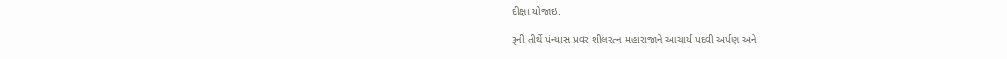દીક્ષા યોજાઇ.

રૂની તીર્થે પંન્યાસ પ્રવર શીલરત્ન મહારાજાને આચાર્ય પદવી અર્પણ અને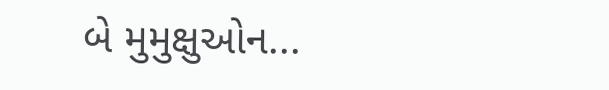બે મુમુક્ષુઓન...